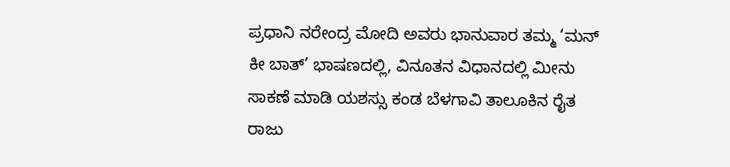ಪ್ರಧಾನಿ ನರೇಂದ್ರ ಮೋದಿ ಅವರು ಭಾನುವಾರ ತಮ್ಮ ‘ಮನ್ ಕೀ ಬಾತ್’ ಭಾಷಣದಲ್ಲಿ, ವಿನೂತನ ವಿಧಾನದಲ್ಲಿ ಮೀನು ಸಾಕಣೆ ಮಾಡಿ ಯಶಸ್ಸು ಕಂಡ ಬೆಳಗಾವಿ ತಾಲೂಕಿನ ರೈತ ರಾಜು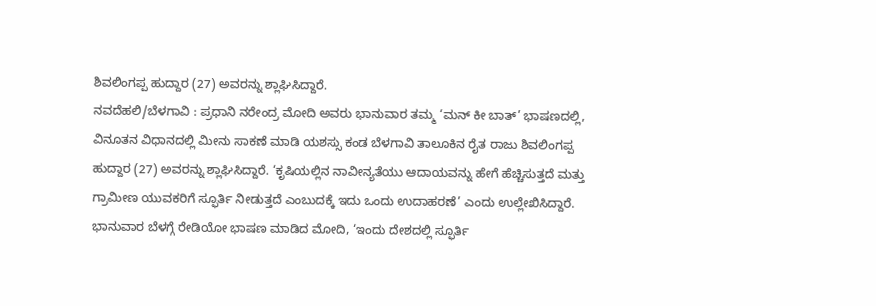ಶಿವಲಿಂಗಪ್ಪ ಹುದ್ದಾರ (27) ಅವರನ್ನು ಶ್ಲಾಘಿಸಿದ್ದಾರೆ.
ನವದೆಹಲಿ/ಬೆಳಗಾವಿ : ಪ್ರಧಾನಿ ನರೇಂದ್ರ ಮೋದಿ ಅವರು ಭಾನುವಾರ ತಮ್ಮ ‘ಮನ್ ಕೀ ಬಾತ್’ ಭಾಷಣದಲ್ಲಿ, ವಿನೂತನ ವಿಧಾನದಲ್ಲಿ ಮೀನು ಸಾಕಣೆ ಮಾಡಿ ಯಶಸ್ಸು ಕಂಡ ಬೆಳಗಾವಿ ತಾಲೂಕಿನ ರೈತ ರಾಜು ಶಿವಲಿಂಗಪ್ಪ ಹುದ್ದಾರ (27) ಅವರನ್ನು ಶ್ಲಾಘಿಸಿದ್ದಾರೆ. ‘ಕೃಷಿಯಲ್ಲಿನ ನಾವೀನ್ಯತೆಯು ಆದಾಯವನ್ನು ಹೇಗೆ ಹೆಚ್ಚಿಸುತ್ತದೆ ಮತ್ತು ಗ್ರಾಮೀಣ ಯುವಕರಿಗೆ ಸ್ಫೂರ್ತಿ ನೀಡುತ್ತದೆ ಎಂಬುದಕ್ಕೆ ಇದು ಒಂದು ಉದಾಹರಣೆ’ ಎಂದು ಉಲ್ಲೇಖಿಸಿದ್ದಾರೆ.
ಭಾನುವಾರ ಬೆಳಗ್ಗೆ ರೇಡಿಯೋ ಭಾಷಣ ಮಾಡಿದ ಮೋದಿ, ‘ಇಂದು ದೇಶದಲ್ಲಿ ಸ್ಫೂರ್ತಿ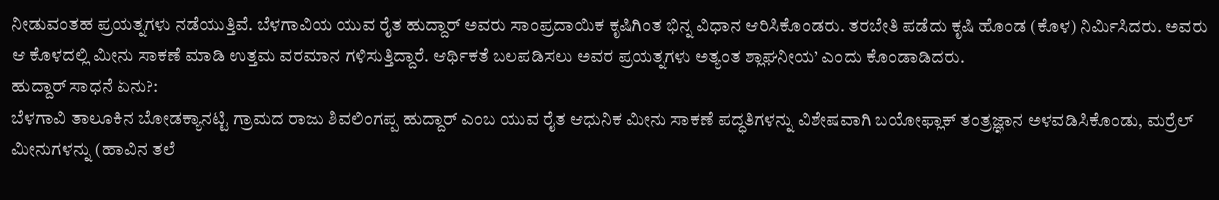ನೀಡುವಂತಹ ಪ್ರಯತ್ನಗಳು ನಡೆಯುತ್ತಿವೆ. ಬೆಳಗಾವಿಯ ಯುವ ರೈತ ಹುದ್ದಾರ್ ಅವರು ಸಾಂಪ್ರದಾಯಿಕ ಕೃಷಿಗಿಂತ ಭಿನ್ನ ವಿಧಾನ ಆರಿಸಿಕೊಂಡರು. ತರಬೇತಿ ಪಡೆದು ಕೃಷಿ ಹೊಂಡ (ಕೊಳ) ನಿರ್ಮಿಸಿದರು. ಅವರು ಆ ಕೊಳದಲ್ಲಿ ಮೀನು ಸಾಕಣೆ ಮಾಡಿ ಉತ್ತಮ ವರಮಾನ ಗಳಿಸುತ್ತಿದ್ದಾರೆ. ಆರ್ಥಿಕತೆ ಬಲಪಡಿಸಲು ಅವರ ಪ್ರಯತ್ನಗಳು ಅತ್ಯಂತ ಶ್ಲಾಘನೀಯ’ ಎಂದು ಕೊಂಡಾಡಿದರು.
ಹುದ್ದಾರ್ ಸಾಧನೆ ಏನು?:
ಬೆಳಗಾವಿ ತಾಲೂಕಿನ ಬೋಡಕ್ಯಾನಟ್ಟಿ ಗ್ರಾಮದ ರಾಜು ಶಿವಲಿಂಗಪ್ಪ ಹುದ್ದಾರ್ ಎಂಬ ಯುವ ರೈತ ಆಧುನಿಕ ಮೀನು ಸಾಕಣೆ ಪದ್ಧತಿಗಳನ್ನು ವಿಶೇಷವಾಗಿ ಬಯೋಫ್ಲಾಕ್ ತಂತ್ರಜ್ಞಾನ ಅಳವಡಿಸಿಕೊಂಡು, ಮರ್ರೆಲ್ ಮೀನುಗಳನ್ನು (ಹಾವಿನ ತಲೆ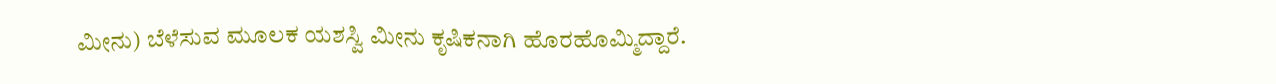ಮೀನು) ಬೆಳೆಸುವ ಮೂಲಕ ಯಶಸ್ವಿ ಮೀನು ಕೃಷಿಕನಾಗಿ ಹೊರಹೊಮ್ಮಿದ್ದಾರೆ.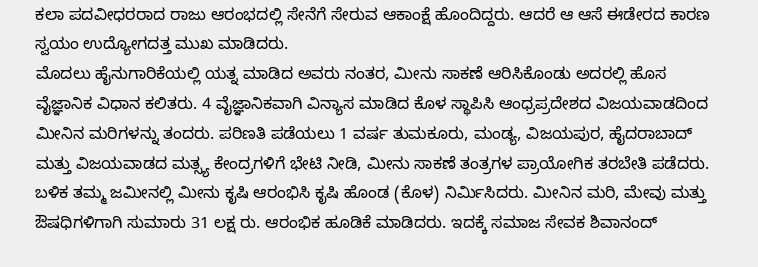ಕಲಾ ಪದವೀಧರರಾದ ರಾಜು ಆರಂಭದಲ್ಲಿ ಸೇನೆಗೆ ಸೇರುವ ಆಕಾಂಕ್ಷೆ ಹೊಂದಿದ್ದರು. ಆದರೆ ಆ ಆಸೆ ಈಡೇರದ ಕಾರಣ ಸ್ವಯಂ ಉದ್ಯೋಗದತ್ತ ಮುಖ ಮಾಡಿದರು.
ಮೊದಲು ಹೈನುಗಾರಿಕೆಯಲ್ಲಿ ಯತ್ನ ಮಾಡಿದ ಅವರು ನಂತರ, ಮೀನು ಸಾಕಣೆ ಆರಿಸಿಕೊಂಡು ಅದರಲ್ಲಿ ಹೊಸ ವೈಜ್ಞಾನಿಕ ವಿಧಾನ ಕಲಿತರು. 4 ವೈಜ್ಞಾನಿಕವಾಗಿ ವಿನ್ಯಾಸ ಮಾಡಿದ ಕೊಳ ಸ್ಥಾಪಿಸಿ ಆಂಧ್ರಪ್ರದೇಶದ ವಿಜಯವಾಡದಿಂದ ಮೀನಿನ ಮರಿಗಳನ್ನು ತಂದರು. ಪರಿಣತಿ ಪಡೆಯಲು 1 ವರ್ಷ ತುಮಕೂರು, ಮಂಡ್ಯ, ವಿಜಯಪುರ, ಹೈದರಾಬಾದ್ ಮತ್ತು ವಿಜಯವಾಡದ ಮತ್ಸ್ಯ ಕೇಂದ್ರಗಳಿಗೆ ಭೇಟಿ ನೀಡಿ, ಮೀನು ಸಾಕಣೆ ತಂತ್ರಗಳ ಪ್ರಾಯೋಗಿಕ ತರಬೇತಿ ಪಡೆದರು.
ಬಳಿಕ ತಮ್ಮ ಜಮೀನಲ್ಲಿ ಮೀನು ಕೃಷಿ ಆರಂಭಿಸಿ ಕೃಷಿ ಹೊಂಡ (ಕೊಳ) ನಿರ್ಮಿಸಿದರು. ಮೀನಿನ ಮರಿ, ಮೇವು ಮತ್ತು ಔಷಧಿಗಳಿಗಾಗಿ ಸುಮಾರು 31 ಲಕ್ಷ ರು. ಆರಂಭಿಕ ಹೂಡಿಕೆ ಮಾಡಿದರು. ಇದಕ್ಕೆ ಸಮಾಜ ಸೇವಕ ಶಿವಾನಂದ್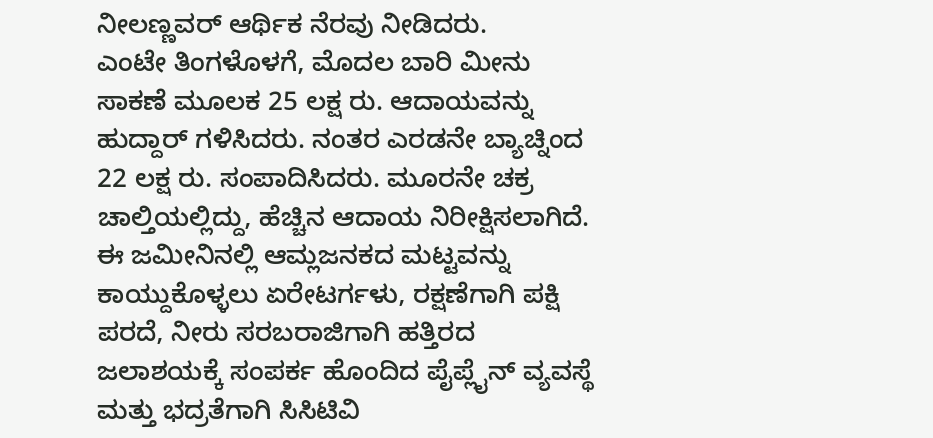ನೀಲಣ್ಣವರ್ ಆರ್ಥಿಕ ನೆರವು ನೀಡಿದರು.
ಎಂಟೇ ತಿಂಗಳೊಳಗೆ, ಮೊದಲ ಬಾರಿ ಮೀನು ಸಾಕಣೆ ಮೂಲಕ 25 ಲಕ್ಷ ರು. ಆದಾಯವನ್ನು ಹುದ್ದಾರ್ ಗಳಿಸಿದರು. ನಂತರ ಎರಡನೇ ಬ್ಯಾಚ್ನಿಂದ 22 ಲಕ್ಷ ರು. ಸಂಪಾದಿಸಿದರು. ಮೂರನೇ ಚಕ್ರ ಚಾಲ್ತಿಯಲ್ಲಿದ್ದು, ಹೆಚ್ಚಿನ ಆದಾಯ ನಿರೀಕ್ಷಿಸಲಾಗಿದೆ.
ಈ ಜಮೀನಿನಲ್ಲಿ ಆಮ್ಲಜನಕದ ಮಟ್ಟವನ್ನು ಕಾಯ್ದುಕೊಳ್ಳಲು ಏರೇಟರ್ಗಳು, ರಕ್ಷಣೆಗಾಗಿ ಪಕ್ಷಿ ಪರದೆ, ನೀರು ಸರಬರಾಜಿಗಾಗಿ ಹತ್ತಿರದ ಜಲಾಶಯಕ್ಕೆ ಸಂಪರ್ಕ ಹೊಂದಿದ ಪೈಪ್ಲೈನ್ ವ್ಯವಸ್ಥೆ ಮತ್ತು ಭದ್ರತೆಗಾಗಿ ಸಿಸಿಟಿವಿ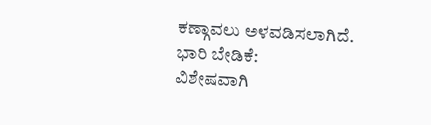ಕಣ್ಗಾವಲು ಅಳವಡಿಸಲಾಗಿದೆ.
ಭಾರಿ ಬೇಡಿಕೆ:
ವಿಶೇಷವಾಗಿ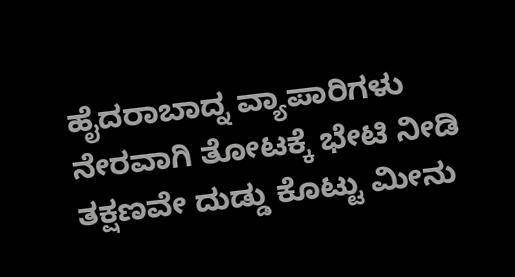ಹೈದರಾಬಾದ್ನ ವ್ಯಾಪಾರಿಗಳು ನೇರವಾಗಿ ತೋಟಕ್ಕೆ ಭೇಟಿ ನೀಡಿ ತಕ್ಷಣವೇ ದುಡ್ಡು ಕೊಟ್ಟು ಮೀನು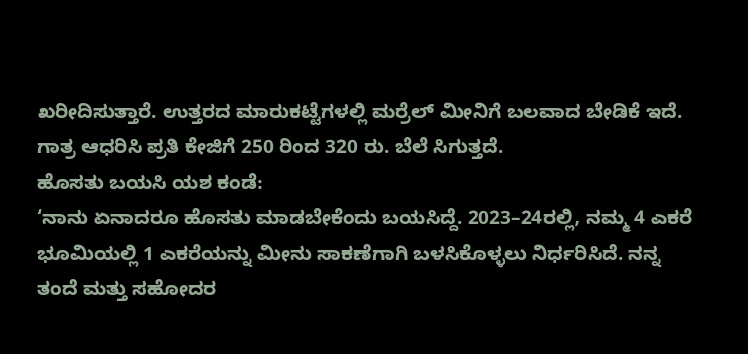ಖರೀದಿಸುತ್ತಾರೆ. ಉತ್ತರದ ಮಾರುಕಟ್ಟೆಗಳಲ್ಲಿ ಮರ್ರೆಲ್ ಮೀನಿಗೆ ಬಲವಾದ ಬೇಡಿಕೆ ಇದೆ. ಗಾತ್ರ ಆಧರಿಸಿ ಪ್ರತಿ ಕೇಜಿಗೆ 250 ರಿಂದ 320 ರು. ಬೆಲೆ ಸಿಗುತ್ತದೆ.
ಹೊಸತು ಬಯಸಿ ಯಶ ಕಂಡೆ:
‘ನಾನು ಏನಾದರೂ ಹೊಸತು ಮಾಡಬೇಕೆಂದು ಬಯಸಿದ್ದೆ. 2023–24ರಲ್ಲಿ, ನಮ್ಮ 4 ಎಕರೆ ಭೂಮಿಯಲ್ಲಿ 1 ಎಕರೆಯನ್ನು ಮೀನು ಸಾಕಣೆಗಾಗಿ ಬಳಸಿಕೊಳ್ಳಲು ನಿರ್ಧರಿಸಿದೆ. ನನ್ನ ತಂದೆ ಮತ್ತು ಸಹೋದರ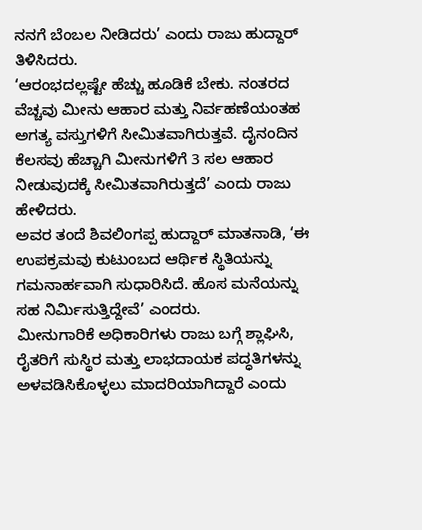ನನಗೆ ಬೆಂಬಲ ನೀಡಿದರು’ ಎಂದು ರಾಜು ಹುದ್ದಾರ್ ತಿಳಿಸಿದರು.
‘ಆರಂಭದಲ್ಲಷ್ಟೇ ಹೆಚ್ಚು ಹೂಡಿಕೆ ಬೇಕು. ನಂತರದ ವೆಚ್ಚವು ಮೀನು ಆಹಾರ ಮತ್ತು ನಿರ್ವಹಣೆಯಂತಹ ಅಗತ್ಯ ವಸ್ತುಗಳಿಗೆ ಸೀಮಿತವಾಗಿರುತ್ತವೆ. ದೈನಂದಿನ ಕೆಲಸವು ಹೆಚ್ಚಾಗಿ ಮೀನುಗಳಿಗೆ 3 ಸಲ ಆಹಾರ ನೀಡುವುದಕ್ಕೆ ಸೀಮಿತವಾಗಿರುತ್ತದೆ’ ಎಂದು ರಾಜು ಹೇಳಿದರು.
ಅವರ ತಂದೆ ಶಿವಲಿಂಗಪ್ಪ ಹುದ್ದಾರ್ ಮಾತನಾಡಿ, ‘ಈ ಉಪಕ್ರಮವು ಕುಟುಂಬದ ಆರ್ಥಿಕ ಸ್ಥಿತಿಯನ್ನು ಗಮನಾರ್ಹವಾಗಿ ಸುಧಾರಿಸಿದೆ. ಹೊಸ ಮನೆಯನ್ನು ಸಹ ನಿರ್ಮಿಸುತ್ತಿದ್ದೇವೆ’ ಎಂದರು.
ಮೀನುಗಾರಿಕೆ ಅಧಿಕಾರಿಗಳು ರಾಜು ಬಗ್ಗೆ ಶ್ಲಾಘಿಸಿ, ರೈತರಿಗೆ ಸುಸ್ಥಿರ ಮತ್ತು ಲಾಭದಾಯಕ ಪದ್ಧತಿಗಳನ್ನು ಅಳವಡಿಸಿಕೊಳ್ಳಲು ಮಾದರಿಯಾಗಿದ್ದಾರೆ ಎಂದು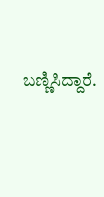ಬಣ್ಣಿಸಿದ್ದಾರೆ.